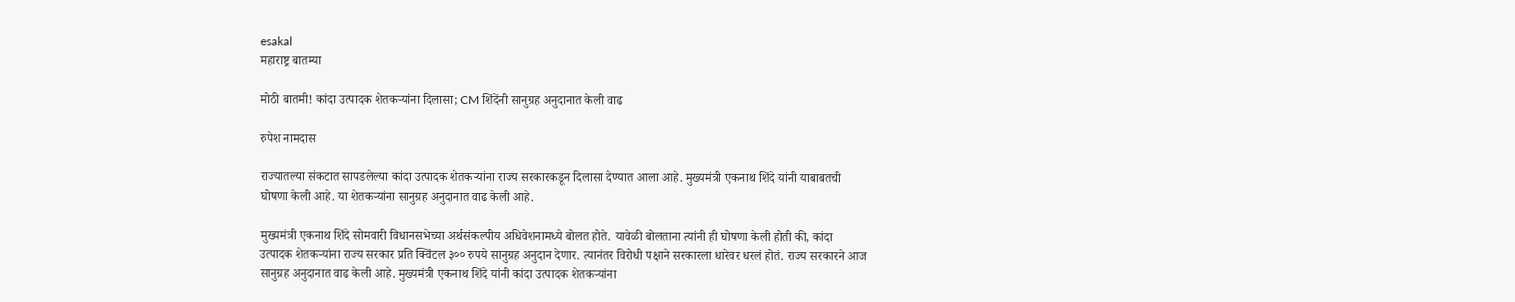esakal
महाराष्ट्र बातम्या

मोठी बातमी! कांदा उत्पादक शेतकऱ्यांना दिलासा; CM शिंदेंनी सानुग्रह अनुदानात केली वाढ

रुपेश नामदास

राज्यातल्या संकटात सापडलेल्या कांदा उत्पादक शेतकऱ्यांना राज्य सरकारकडून दिलासा देण्यात आला आहे. मुख्यमंत्री एकनाथ शिंदे यांनी याबाबतची घोषणा केली आहे. या शेतकऱ्यांना सानुग्रह अनुदानात वाढ केली आहे.

मुख्यमंत्री एकनाथ शिंदे सोमवारी विधानसभेच्या अर्थसंकल्पीय अधिवेशनामध्ये बोलत होते. यावेळी बोलताना त्यांनी ही घोषणा केली होती की, कांदा उत्पादक शेतकऱ्यांना राज्य सरकार प्रति क्विंटल ३०० रुपये सानुग्रह अनुदान देणार. त्यानंतर विरोधी पक्षाने सरकारला धारेवर धरलं होतं. राज्य सरकारने आज सानुग्रह अनुदानात वाढ केली आहे. मुख्यमंत्री एकनाथ शिंदे यांनी कांदा उत्पादक शेतकऱ्यांना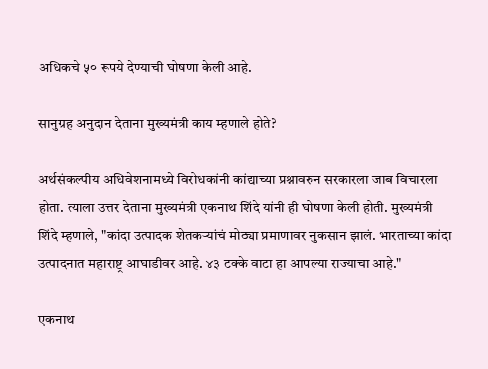अधिकचे ५० रूपये देण्याची घोषणा केली आहे.

सानुग्रह अनुदान देताना मुख्यमंत्री काय म्हणाले होते?

अर्थसंकल्पीय अधिवेशनामध्ये विरोधकांनी कांद्याच्या प्रश्नावरुन सरकारला जाब विचारला होता. त्याला उत्तर देताना मुख्यमंत्री एकनाथ शिंदे यांनी ही घोषणा केली होती. मुख्यमंत्री शिंदे म्हणाले, "कांदा उत्पादक शेतकऱ्यांचं मोठ्या प्रमाणावर नुकसान झालं. भारताच्या कांदा उत्पादनात महाराष्ट्र आघाडीवर आहे. ४३ टक्के वाटा हा आपल्या राज्याचा आहे."

एकनाथ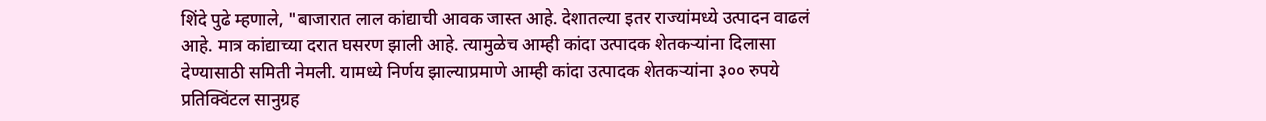शिंदे पुढे म्हणाले, "बाजारात लाल कांद्याची आवक जास्त आहे. देशातल्या इतर राज्यांमध्ये उत्पादन वाढलं आहे. मात्र कांद्याच्या दरात घसरण झाली आहे. त्यामुळेच आम्ही कांदा उत्पादक शेतकऱ्यांना दिलासा देण्यासाठी समिती नेमली. यामध्ये निर्णय झाल्याप्रमाणे आम्ही कांदा उत्पादक शेतकऱ्यांना ३०० रुपये प्रतिक्विंटल सानुग्रह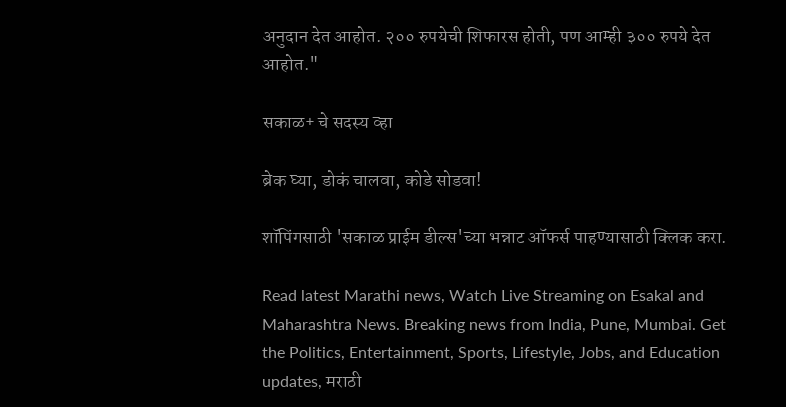अनुदान देत आहोत. २०० रुपयेची शिफारस होती, पण आम्ही ३०० रुपये देत आहोत."

सकाळ+ चे सदस्य व्हा

ब्रेक घ्या, डोकं चालवा, कोडे सोडवा!

शॉपिंगसाठी 'सकाळ प्राईम डील्स'च्या भन्नाट ऑफर्स पाहण्यासाठी क्लिक करा.

Read latest Marathi news, Watch Live Streaming on Esakal and Maharashtra News. Breaking news from India, Pune, Mumbai. Get the Politics, Entertainment, Sports, Lifestyle, Jobs, and Education updates, मराठी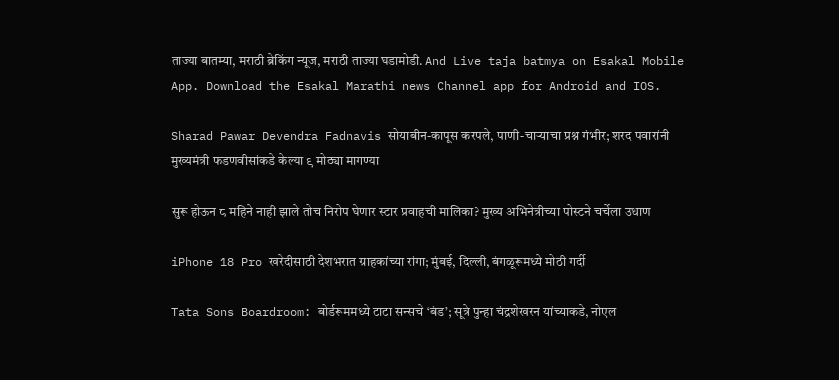ताज्या बातम्या, मराठी ब्रेकिंग न्यूज, मराठी ताज्या घडामोडी. And Live taja batmya on Esakal Mobile App. Download the Esakal Marathi news Channel app for Android and IOS.

Sharad Pawar Devendra Fadnavis सोयाबीन-कापूस करपले, पाणी-चाऱ्याचा प्रश्न गंभीर; शरद पवारांनी मुख्यमंत्री फडणवीसांकडे केल्या ९ मोठ्या मागण्या

सुरू होऊन ८ महिने नाही झाले तोच निरोप घेणार स्टार प्रवाहची मालिका? मुख्य अभिनेत्रीच्या पोस्टने चर्चेला उधाण

iPhone 18 Pro खरेदीसाठी देशभरात ग्राहकांच्या रांगा; मुंबई, दिल्ली, बंगळूरूमध्ये मोठी गर्दी

Tata Sons Boardroom: बोर्डरूममध्ये टाटा सन्सचे ‘बंड’; सूत्रे पुन्हा चंद्रशेखरन यांच्याकडे, नोएल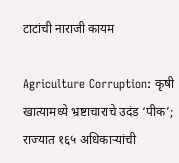टाटांची नाराजी कायम

Agriculture Corruption: कृषी खात्यामध्ये भ्रष्टाचाराचे उदंड ‘पीक’; राज्यात १६५ अधिकाऱ्यांची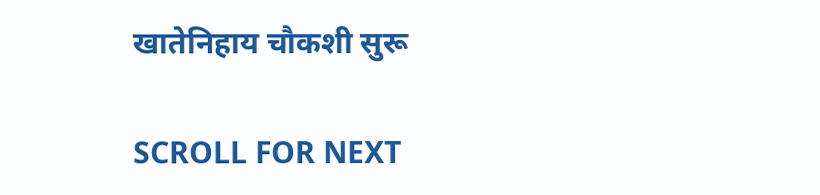खातेनिहाय चौकशी सुरू

SCROLL FOR NEXT